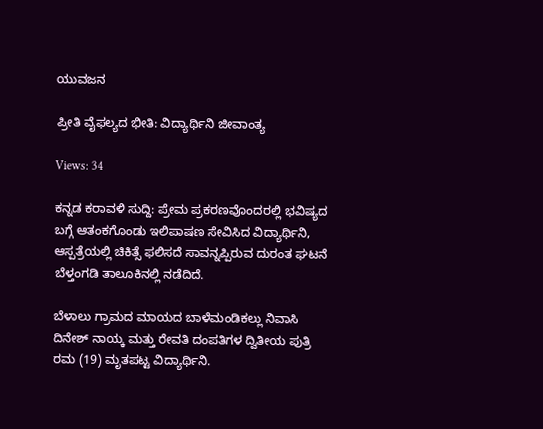ಯುವಜನ

ಪ್ರೀತಿ ವೈಫಲ್ಯದ ಭೀತಿ: ವಿದ್ಯಾರ್ಥಿನಿ ಜೀವಾಂತ್ಯ

Views: 34

ಕನ್ನಡ ಕರಾವಳಿ ಸುದ್ದಿ: ಪ್ರೇಮ ಪ್ರಕರಣವೊಂದರಲ್ಲಿ ಭವಿಷ್ಯದ ಬಗ್ಗೆ ಆತಂಕಗೊಂಡು ಇಲಿಪಾಷಣ ಸೇವಿಸಿದ ವಿದ್ಯಾರ್ಥಿನಿ, ಆಸ್ಪತ್ರೆಯಲ್ಲಿ ಚಿಕಿತ್ಸೆ ಫಲಿಸದೆ ಸಾವನ್ನಪ್ಪಿರುವ ದುರಂತ ಘಟನೆ ಬೆಳ್ತಂಗಡಿ ತಾಲೂಕಿನಲ್ಲಿ ನಡೆದಿದೆ.

ಬೆಳಾಲು ಗ್ರಾಮದ ಮಾಯದ ಬಾಳೆಮಂಡಿಕಲ್ಲು ನಿವಾಸಿ ದಿನೇಶ್ ನಾಯ್ಕ ಮತ್ತು ರೇವತಿ ದಂಪತಿಗಳ ದ್ವಿತೀಯ ಪುತ್ರಿ ರಮ (19) ಮೃತಪಟ್ಟ ವಿದ್ಯಾರ್ಥಿನಿ.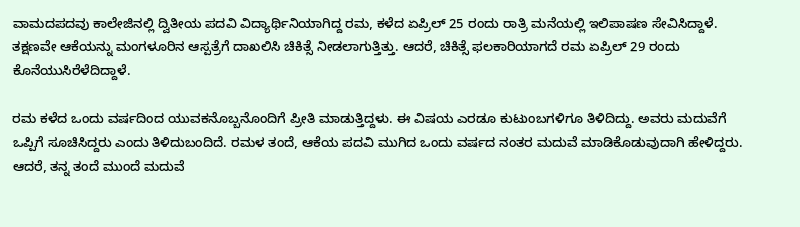ವಾಮದಪದವು ಕಾಲೇಜಿನಲ್ಲಿ ದ್ವಿತೀಯ ಪದವಿ ವಿದ್ಯಾರ್ಥಿನಿಯಾಗಿದ್ದ ರಮ, ಕಳೆದ ಏಪ್ರಿಲ್ 25 ರಂದು ರಾತ್ರಿ ಮನೆಯಲ್ಲಿ ಇಲಿಪಾಷಣ ಸೇವಿಸಿದ್ದಾಳೆ. ತಕ್ಷಣವೇ ಆಕೆಯನ್ನು ಮಂಗಳೂರಿನ ಆಸ್ಪತ್ರೆಗೆ ದಾಖಲಿಸಿ ಚಿಕಿತ್ಸೆ ನೀಡಲಾಗುತ್ತಿತ್ತು. ಆದರೆ, ಚಿಕಿತ್ಸೆ ಫಲಕಾರಿಯಾಗದೆ ರಮ ಏಪ್ರಿಲ್ 29 ರಂದು  ಕೊನೆಯುಸಿರೆಳೆದಿದ್ದಾಳೆ.

ರಮ ಕಳೆದ ಒಂದು ವರ್ಷದಿಂದ ಯುವಕನೊಬ್ಬನೊಂದಿಗೆ ಪ್ರೀತಿ ಮಾಡುತ್ತಿದ್ದಳು. ಈ ವಿಷಯ ಎರಡೂ ಕುಟುಂಬಗಳಿಗೂ ತಿಳಿದಿದ್ದು. ಅವರು ಮದುವೆಗೆ ಒಪ್ಪಿಗೆ ಸೂಚಿಸಿದ್ದರು ಎಂದು ತಿಳಿದುಬಂದಿದೆ. ರಮಳ ತಂದೆ, ಆಕೆಯ ಪದವಿ ಮುಗಿದ ಒಂದು ವರ್ಷದ ನಂತರ ಮದುವೆ ಮಾಡಿಕೊಡುವುದಾಗಿ ಹೇಳಿದ್ದರು. ಆದರೆ, ತನ್ನ ತಂದೆ ಮುಂದೆ ಮದುವೆ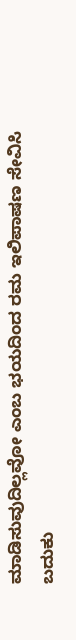ಮಾಡಿಸುವುದಿಲ್ಲವೋ ಎಂಬ ಭಯದಿಂದ ರಮ ಇಲಿಪಾಷಣ ಸೇವಿಸಿ ಬದುಕು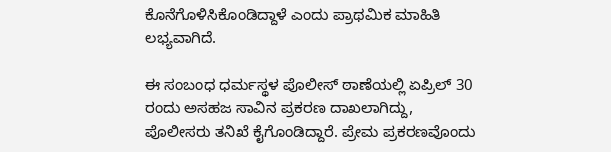ಕೊನೆಗೊಳಿಸಿಕೊಂಡಿದ್ದಾಳೆ ಎಂದು ಪ್ರಾಥಮಿಕ ಮಾಹಿತಿ ಲಭ್ಯವಾಗಿದೆ.

ಈ ಸಂಬಂಧ ಧರ್ಮಸ್ಥಳ ಪೊಲೀಸ್ ಠಾಣೆಯಲ್ಲಿ ಏಪ್ರಿಲ್ 30 ರಂದು ಅಸಹಜ ಸಾವಿನ ಪ್ರಕರಣ ದಾಖಲಾಗಿದ್ದು, ಪೊಲೀಸರು ತನಿಖೆ ಕೈಗೊಂಡಿದ್ದಾರೆ. ಪ್ರೇಮ ಪ್ರಕರಣವೊಂದು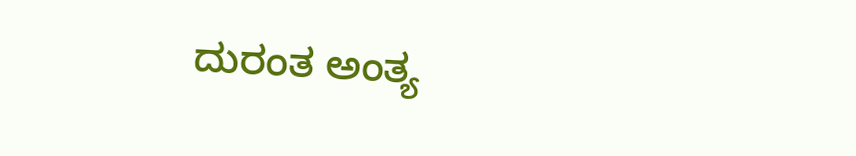ದುರಂತ ಅಂತ್ಯ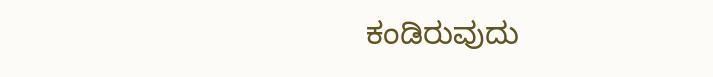ಕಂಡಿರುವುದು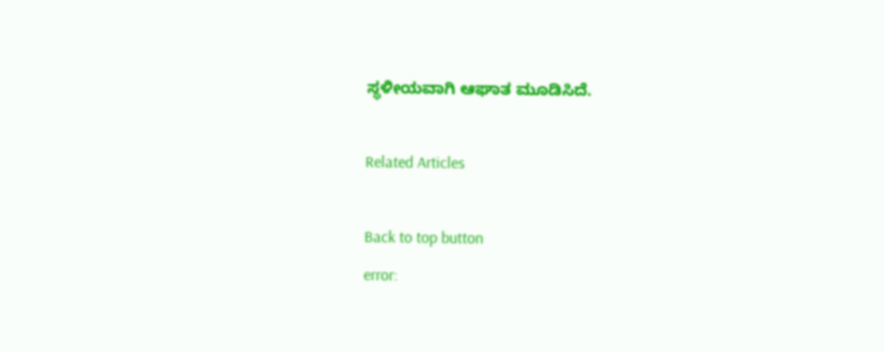ಸ್ಥಳೀಯವಾಗಿ ಆಘಾತ ಮೂಡಿಸಿದೆ.

Related Articles

Back to top button
error: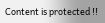Content is protected !!